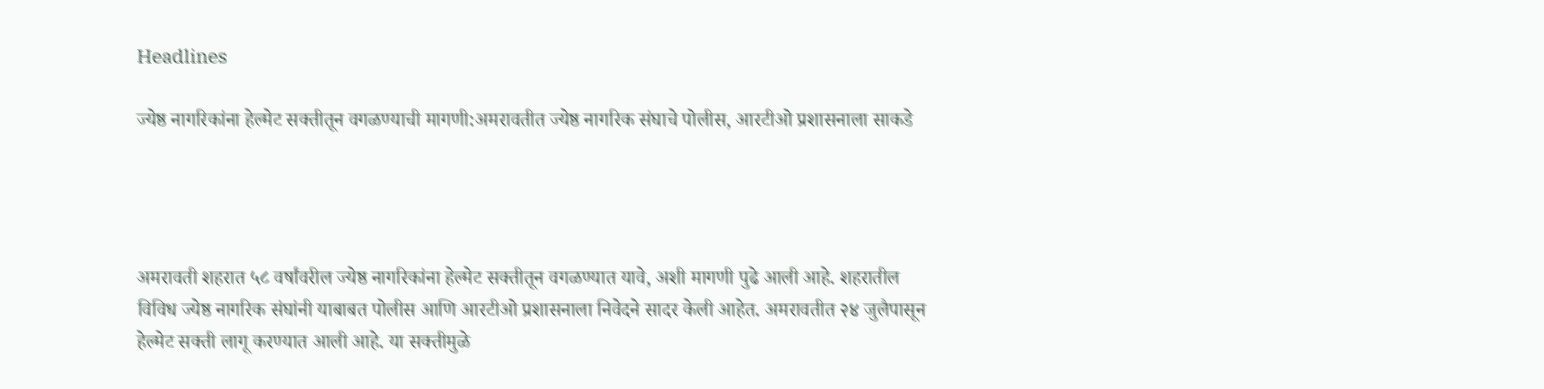Headlines

ज्येष्ठ नागरिकांना हेल्मेट सक्तीतून वगळण्याची मागणी:अमरावतीत ज्येष्ठ नागरिक संघाचे पोलीस, आरटीओ प्रशासनाला साकडे




अमरावती शहरात ५८ वर्षांवरील ज्येष्ठ नागरिकांना हेल्मेट सक्तीतून वगळण्यात यावे, अशी मागणी पुढे आली आहे. शहरातील विविध ज्येष्ठ नागरिक संघांनी याबाबत पोलीस आणि आरटीओ प्रशासनाला निवेदने सादर केली आहेत. अमरावतीत २४ जुलैपासून हेल्मेट सक्ती लागू करण्यात आली आहे. या सक्तीमुळे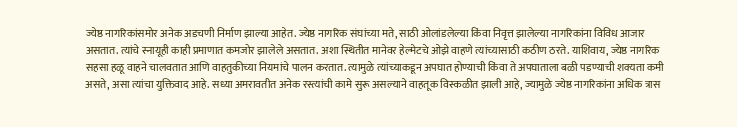ज्येष्ठ नागरिकांसमोर अनेक अडचणी निर्माण झाल्या आहेत. ज्येष्ठ नागरिक संघांच्या मते, साठी ओलांडलेल्या किंवा निवृत्त झालेल्या नागरिकांना विविध आजार असतात. त्यांचे स्नायूही काही प्रमाणात कमजोर झालेले असतात. अशा स्थितीत मानेवर हेल्मेटचे ओझे वाहणे त्यांच्यासाठी कठीण ठरते. याशिवाय, ज्येष्ठ नागरिक सहसा हळू वाहने चालवतात आणि वाहतुकीच्या नियमांचे पालन करतात. त्यामुळे त्यांच्याकडून अपघात होण्याची किंवा ते अपघाताला बळी पडण्याची शक्यता कमी असते, असा त्यांचा युक्तिवाद आहे. सध्या अमरावतीत अनेक रस्त्यांची कामे सुरू असल्याने वाहतूक विस्कळीत झाली आहे, ज्यामुळे ज्येष्ठ नागरिकांना अधिक त्रास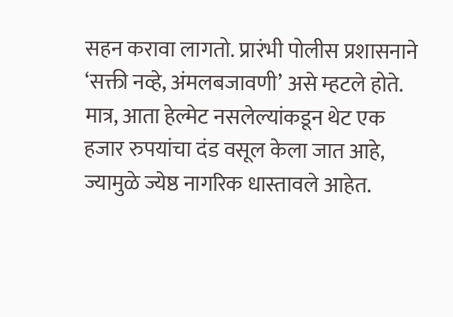सहन करावा लागतो. प्रारंभी पोलीस प्रशासनाने ‘सक्ती नव्हे, अंमलबजावणी’ असे म्हटले होते. मात्र, आता हेल्मेट नसलेल्यांकडून थेट एक हजार रुपयांचा दंड वसूल केला जात आहे, ज्यामुळे ज्येष्ठ नागरिक धास्तावले आहेत.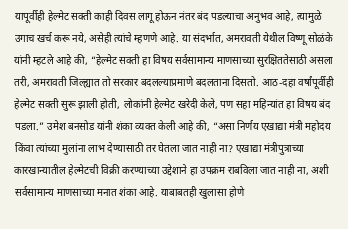यापूर्वीही हेल्मेट सक्ती काही दिवस लागू होऊन नंतर बंद पडल्याचा अनुभव आहे, त्यामुळे उगाच खर्च करू नये, असेही त्यांचे म्हणणे आहे. या संदर्भात, अमरावती येथील विष्णू सोळंके यांनी म्हटले आहे की, “हेल्मेट सक्ती हा विषय सर्वसामान्य माणसाच्या सुरक्षिततेसाठी असला तरी, अमरावती जिल्ह्यात तो सरकार बदलल्याप्रमाणे बदलताना दिसतो. आठ-दहा वर्षांपूर्वीही हेल्मेट सक्ती सुरू झाली होती, लोकांनी हेल्मेट खरेदी केले, पण सहा महिन्यांत हा विषय बंद पडला.” उमेश बनसोड यांनी शंका व्यक्त केली आहे की, “असा निर्णय एखाद्या मंत्री महोदय किंवा त्यांच्या मुलांना लाभ देण्यासाठी तर घेतला जात नाही ना? एखाद्या मंत्रीपुत्राच्या कारखान्यातील हेल्मेटची विक्री करण्याच्या उद्देशाने हा उपक्रम राबविला जात नाही ना, अशी सर्वसामान्य माणसाच्या मनात शंका आहे. याबाबतही खुलासा होणे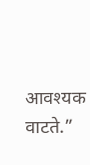आवश्यक वाटते.”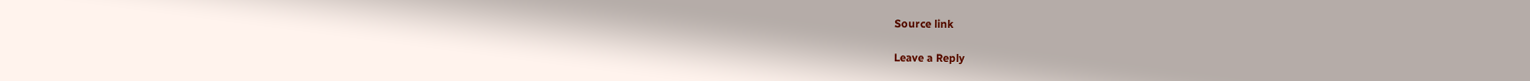Source link

Leave a Reply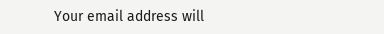Your email address will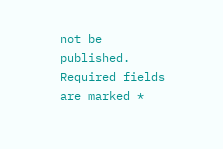not be published. Required fields are marked *